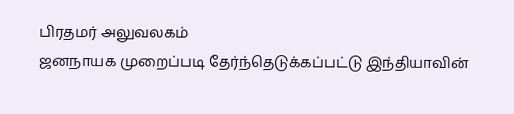பிரதமர் அலுவலகம்
ஜனநாயக முறைப்படி தேர்ந்தெடுக்கப்பட்டு இந்தியாவின்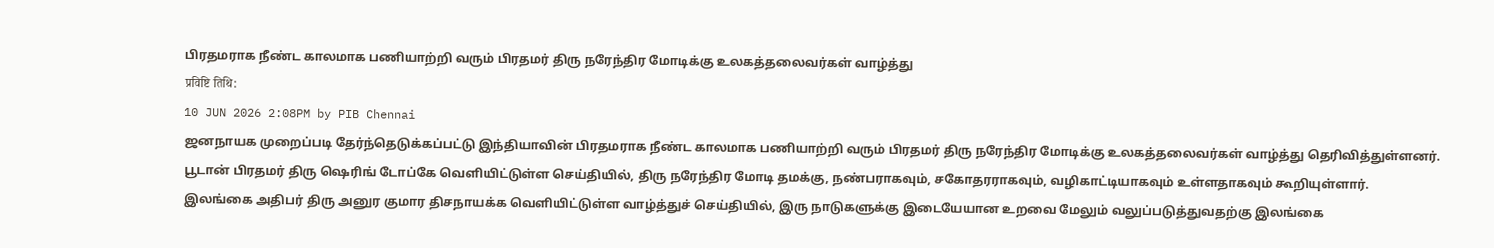பிரதமராக நீண்ட காலமாக பணியாற்றி வரும் பிரதமர் திரு நரேந்திர மோடிக்கு உலகத்தலைவர்கள் வாழ்த்து
प्रविष्टि तिथि:
10 JUN 2026 2:08PM by PIB Chennai
ஜனநாயக முறைப்படி தேர்ந்தெடுக்கப்பட்டு இந்தியாவின் பிரதமராக நீண்ட காலமாக பணியாற்றி வரும் பிரதமர் திரு நரேந்திர மோடிக்கு உலகத்தலைவர்கள் வாழ்த்து தெரிவித்துள்ளனர்.
பூடான் பிரதமர் திரு ஷெரிங் டோப்கே வெளியிட்டுள்ள செய்தியில், திரு நரேந்திர மோடி தமக்கு, நண்பராகவும், சகோதரராகவும், வழிகாட்டியாகவும் உள்ளதாகவும் கூறியுள்ளார்.
இலங்கை அதிபர் திரு அனுர குமார திசநாயக்க வெளியிட்டுள்ள வாழ்த்துச் செய்தியில், இரு நாடுகளுக்கு இடையேயான உறவை மேலும் வலுப்படுத்துவதற்கு இலங்கை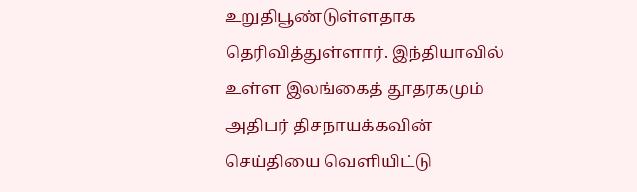உறுதிபூண்டுள்ளதாக தெரிவித்துள்ளார். இந்தியாவில் உள்ள இலங்கைத் தூதரகமும் அதிபர் திசநாயக்கவின் செய்தியை வெளியிட்டு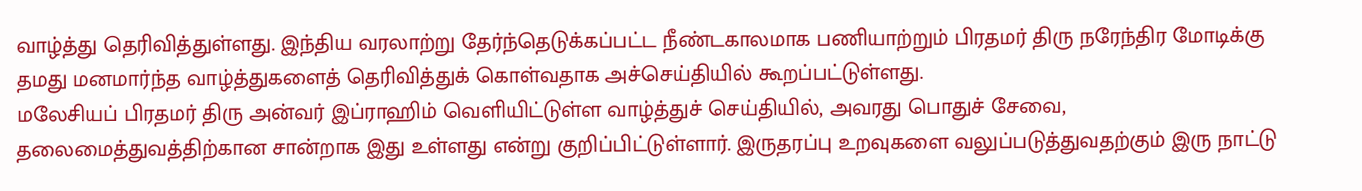வாழ்த்து தெரிவித்துள்ளது. இந்திய வரலாற்று தேர்ந்தெடுக்கப்பட்ட நீண்டகாலமாக பணியாற்றும் பிரதமர் திரு நரேந்திர மோடிக்கு தமது மனமார்ந்த வாழ்த்துகளைத் தெரிவித்துக் கொள்வதாக அச்செய்தியில் கூறப்பட்டுள்ளது.
மலேசியப் பிரதமர் திரு அன்வர் இப்ராஹிம் வெளியிட்டுள்ள வாழ்த்துச் செய்தியில், அவரது பொதுச் சேவை, தலைமைத்துவத்திற்கான சான்றாக இது உள்ளது என்று குறிப்பிட்டுள்ளார். இருதரப்பு உறவுகளை வலுப்படுத்துவதற்கும் இரு நாட்டு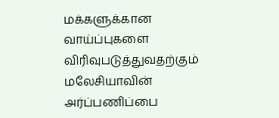மக்களுக்கான வாய்ப்புகளை விரிவுபடுத்துவதற்கும் மலேசியாவின் அர்ப்பணிப்பை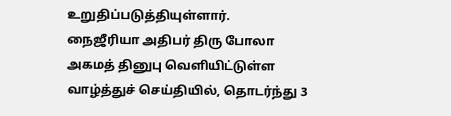உறுதிப்படுத்தியுள்ளார்.
நைஜீரியா அதிபர் திரு போலா அகமத் தினுபு வெளியிட்டுள்ள வாழ்த்துச் செய்தியில், தொடர்ந்து 3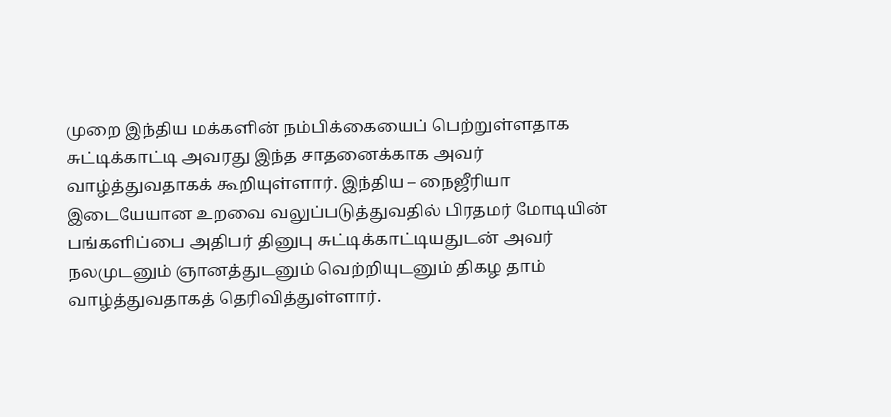முறை இந்திய மக்களின் நம்பிக்கையைப் பெற்றுள்ளதாக சுட்டிக்காட்டி அவரது இந்த சாதனைக்காக அவர் வாழ்த்துவதாகக் கூறியுள்ளார். இந்திய – நைஜீரியா இடையேயான உறவை வலுப்படுத்துவதில் பிரதமர் மோடியின் பங்களிப்பை அதிபர் தினுபு சுட்டிக்காட்டியதுடன் அவர் நலமுடனும் ஞானத்துடனும் வெற்றியுடனும் திகழ தாம் வாழ்த்துவதாகத் தெரிவித்துள்ளார்.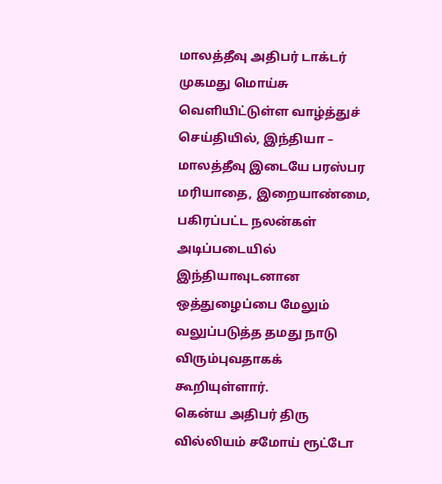மாலத்தீவு அதிபர் டாக்டர் முகமது மொய்சு வெளியிட்டுள்ள வாழ்த்துச் செய்தியில், இந்தியா – மாலத்தீவு இடையே பரஸ்பர மரியாதை, இறையாண்மை, பகிரப்பட்ட நலன்கள் அடிப்படையில் இந்தியாவுடனான ஒத்துழைப்பை மேலும் வலுப்படுத்த தமது நாடு விரும்புவதாகக் கூறியுள்ளார்.
கென்ய அதிபர் திரு வில்லியம் சமோய் ரூட்டோ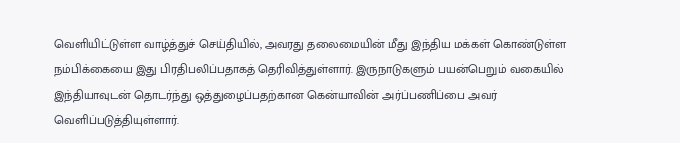வெளியிட்டுள்ள வாழ்த்துச் செய்தியில், அவரது தலைமையின் மீது இந்திய மக்கள் கொண்டுள்ள நம்பிக்கையை இது பிரதிபலிப்பதாகத் தெரிவித்துள்ளார். இருநாடுகளும் பயன்பெறும் வகையில் இந்தியாவுடன் தொடர்ந்து ஒத்துழைப்பதற்கான கென்யாவின் அர்ப்பணிப்பை அவர் வெளிப்படுத்தியுள்ளார்.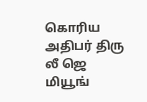கொரிய அதிபர் திரு லீ ஜெ மியூங்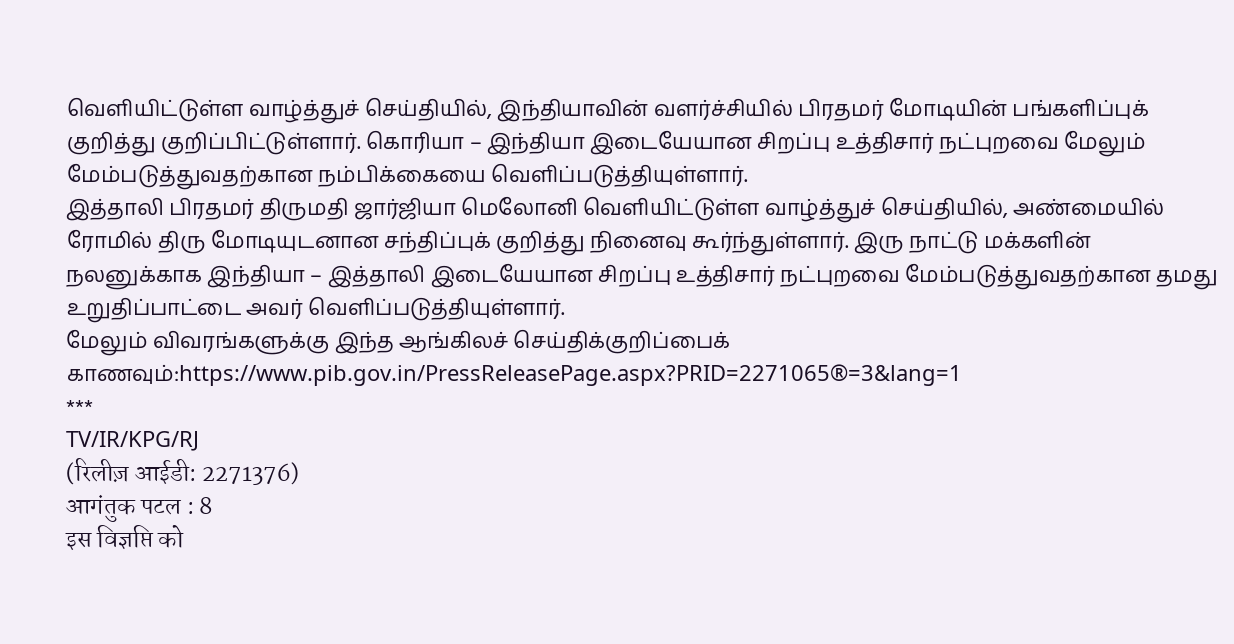வெளியிட்டுள்ள வாழ்த்துச் செய்தியில், இந்தியாவின் வளர்ச்சியில் பிரதமர் மோடியின் பங்களிப்புக் குறித்து குறிப்பிட்டுள்ளார். கொரியா – இந்தியா இடையேயான சிறப்பு உத்திசார் நட்புறவை மேலும் மேம்படுத்துவதற்கான நம்பிக்கையை வெளிப்படுத்தியுள்ளார்.
இத்தாலி பிரதமர் திருமதி ஜார்ஜியா மெலோனி வெளியிட்டுள்ள வாழ்த்துச் செய்தியில், அண்மையில் ரோமில் திரு மோடியுடனான சந்திப்புக் குறித்து நினைவு கூர்ந்துள்ளார். இரு நாட்டு மக்களின் நலனுக்காக இந்தியா – இத்தாலி இடையேயான சிறப்பு உத்திசார் நட்புறவை மேம்படுத்துவதற்கான தமது உறுதிப்பாட்டை அவர் வெளிப்படுத்தியுள்ளார்.
மேலும் விவரங்களுக்கு இந்த ஆங்கிலச் செய்திக்குறிப்பைக் காணவும்:https://www.pib.gov.in/PressReleasePage.aspx?PRID=2271065®=3&lang=1
***
TV/IR/KPG/RJ
(रिलीज़ आईडी: 2271376)
आगंतुक पटल : 8
इस विज्ञप्ति को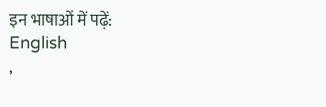इन भाषाओं में पढ़ें:
English
,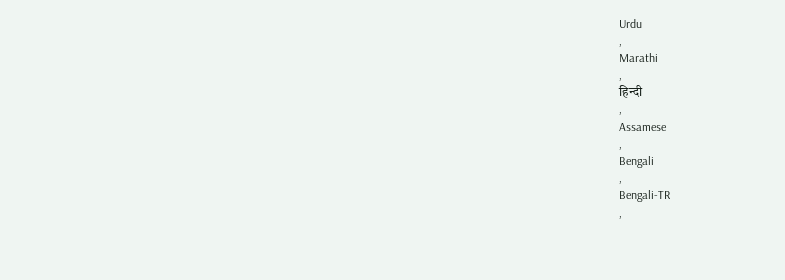Urdu
,
Marathi
,
हिन्दी
,
Assamese
,
Bengali
,
Bengali-TR
,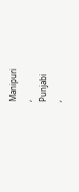Manipuri
,
Punjabi
,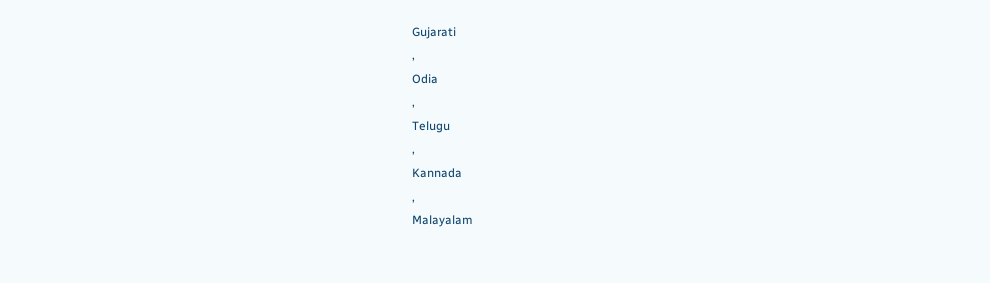Gujarati
,
Odia
,
Telugu
,
Kannada
,
Malayalam